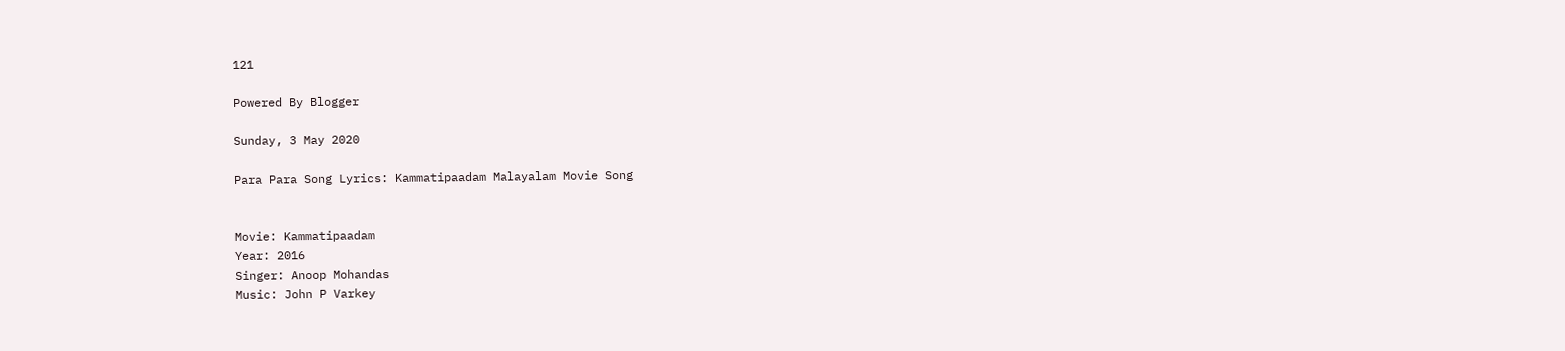121

Powered By Blogger

Sunday, 3 May 2020

Para Para Song Lyrics: Kammatipaadam Malayalam Movie Song


Movie: Kammatipaadam
Year: 2016
Singer: Anoop Mohandas
Music: John P Varkey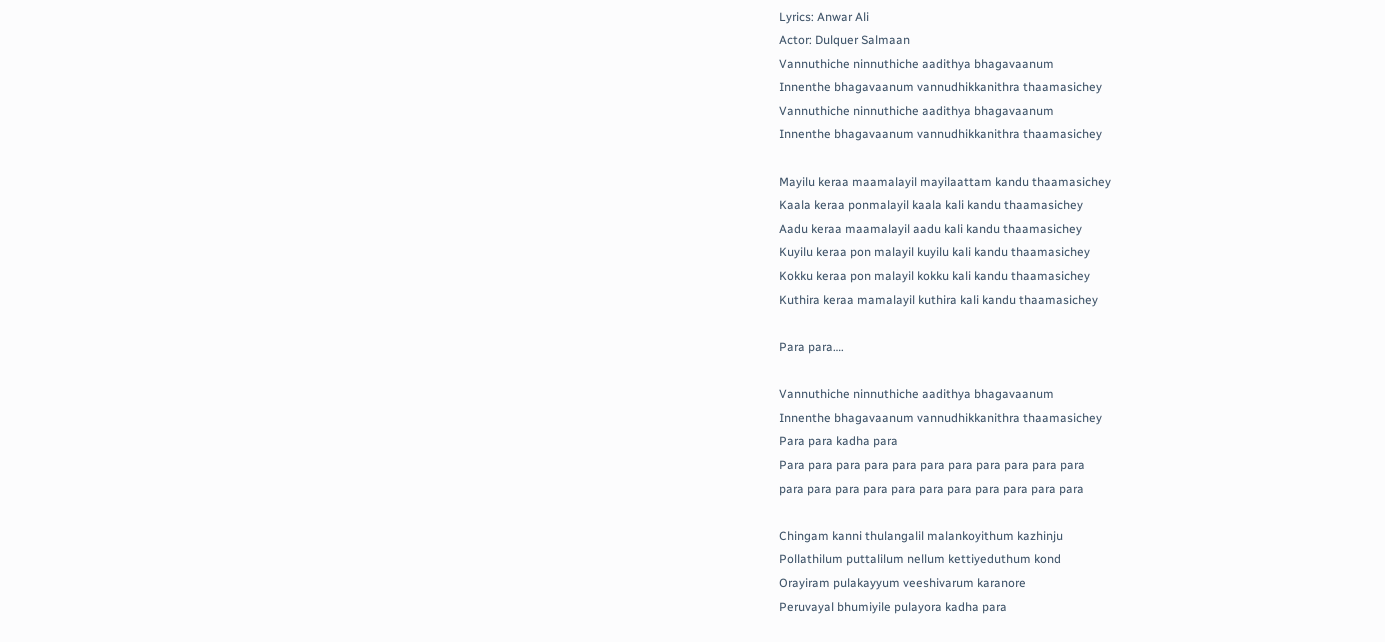Lyrics: Anwar Ali
Actor: Dulquer Salmaan
Vannuthiche ninnuthiche aadithya bhagavaanum
Innenthe bhagavaanum vannudhikkanithra thaamasichey
Vannuthiche ninnuthiche aadithya bhagavaanum
Innenthe bhagavaanum vannudhikkanithra thaamasichey

Mayilu keraa maamalayil mayilaattam kandu thaamasichey
Kaala keraa ponmalayil kaala kali kandu thaamasichey
Aadu keraa maamalayil aadu kali kandu thaamasichey
Kuyilu keraa pon malayil kuyilu kali kandu thaamasichey
Kokku keraa pon malayil kokku kali kandu thaamasichey
Kuthira keraa mamalayil kuthira kali kandu thaamasichey

Para para….

Vannuthiche ninnuthiche aadithya bhagavaanum
Innenthe bhagavaanum vannudhikkanithra thaamasichey
Para para kadha para
Para para para para para para para para para para para
para para para para para para para para para para para

Chingam kanni thulangalil malankoyithum kazhinju
Pollathilum puttalilum nellum kettiyeduthum kond
Orayiram pulakayyum veeshivarum karanore
Peruvayal bhumiyile pulayora kadha para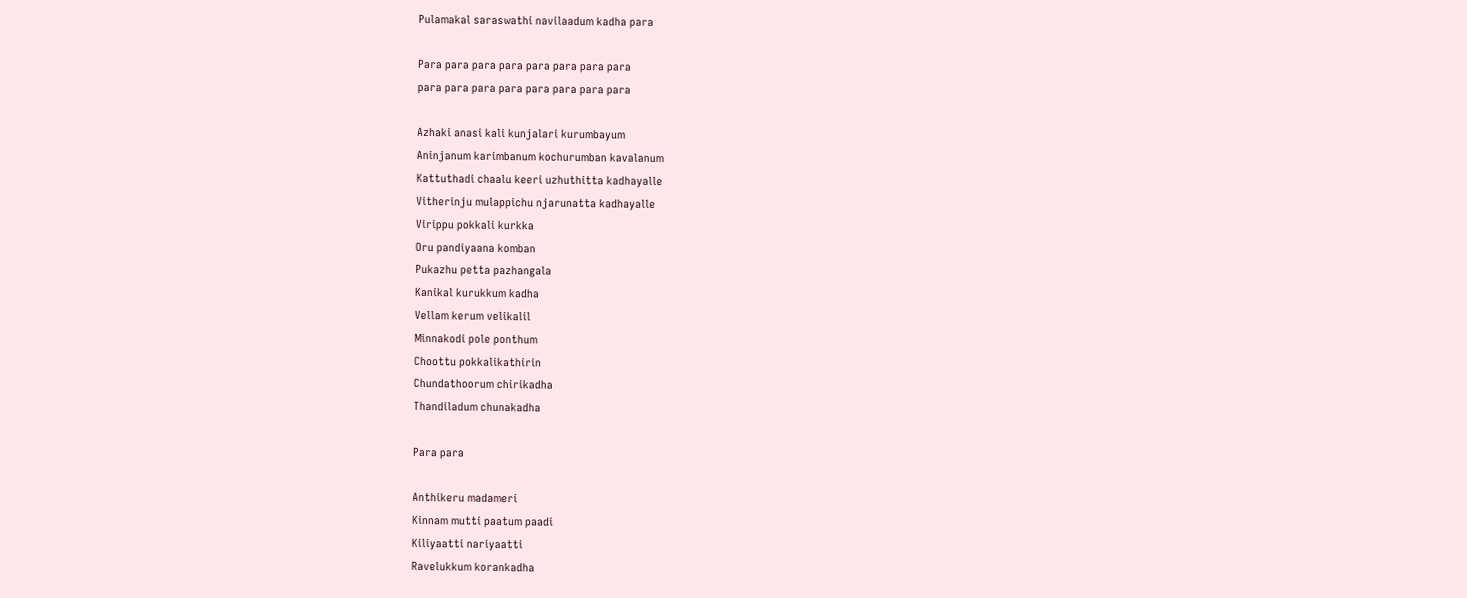Pulamakal saraswathi navilaadum kadha para

Para para para para para para para para
para para para para para para para para

Azhaki anasi kali kunjalari kurumbayum
Aninjanum karimbanum kochurumban kavalanum
Kattuthadi chaalu keeri uzhuthitta kadhayalle
Vitherinju mulappichu njarunatta kadhayalle
Virippu pokkali kurkka
Oru pandiyaana komban
Pukazhu petta pazhangala
Kanikal kurukkum kadha
Vellam kerum velikalil
Minnakodi pole ponthum
Choottu pokkalikathirin
Chundathoorum chirikadha
Thandiladum chunakadha

Para para

Anthikeru madameri
Kinnam mutti paatum paadi
Kiliyaatti nariyaatti
Ravelukkum korankadha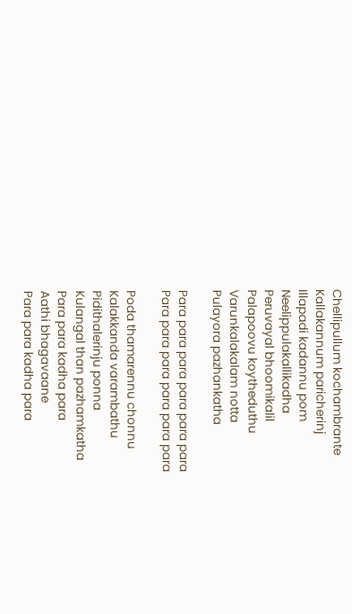Chellipullum kochambrante
Kallakannum paricherinj
Illapadi kadannu pom
Neelippulakallikadha
Peruvayal bhoomikalil
Palapoovu koytheduthu
Varunkalakalam notta
Pulayora pazhankatha

Para para para para para para
Para para para para para para

Poda thamarennu chonnu
Kalakkanda varambathu
Pidithalerinju ponna
Kulangal than pazhamkatha
Para para kadha para
Aathi bhagavaane
Para para kadha para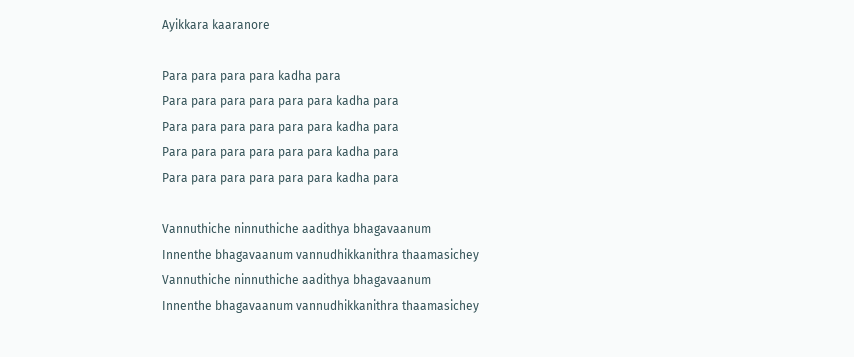Ayikkara kaaranore

Para para para para kadha para
Para para para para para para kadha para
Para para para para para para kadha para
Para para para para para para kadha para
Para para para para para para kadha para

Vannuthiche ninnuthiche aadithya bhagavaanum
Innenthe bhagavaanum vannudhikkanithra thaamasichey
Vannuthiche ninnuthiche aadithya bhagavaanum
Innenthe bhagavaanum vannudhikkanithra thaamasichey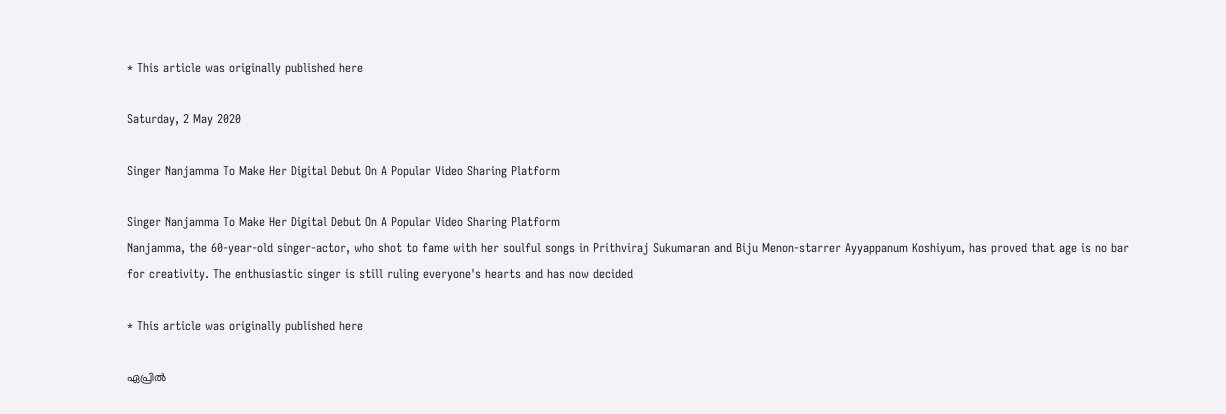* This article was originally published here

Saturday, 2 May 2020

Singer Nanjamma To Make Her Digital Debut On A Popular Video Sharing Platform

Singer Nanjamma To Make Her Digital Debut On A Popular Video Sharing Platform
Nanjamma, the 60-year-old singer-actor, who shot to fame with her soulful songs in Prithviraj Sukumaran and Biju Menon-starrer Ayyappanum Koshiyum, has proved that age is no bar for creativity. The enthusiastic singer is still ruling everyone's hearts and has now decided

* This article was originally published here

ഏപ്രില്‍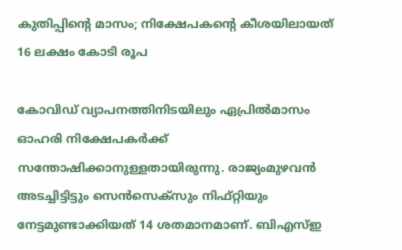കുതിപ്പിന്റെ മാസം; നിക്ഷേപകന്റെ കീശയിലായത്‌ 16 ലക്ഷം കോടി രൂപ

കോവിഡ് വ്യാപനത്തിനിടയിലും ഏപ്രിൽമാസം ഓഹരി നിക്ഷേപകർക്ക് സന്തോഷിക്കാനുള്ളതായിരുന്നു. രാജ്യംമുഴവൻ അടച്ചിട്ടിട്ടും സെൻസെക്സും നിഫ്റ്റിയും നേട്ടമുണ്ടാക്കിയത് 14 ശതമാനമാണ്. ബിഎസ്ഇ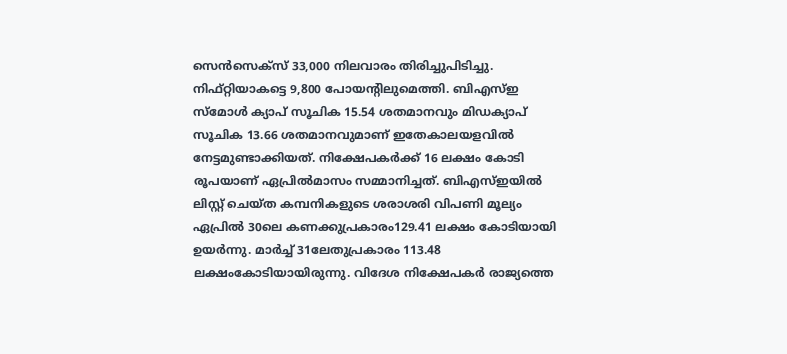സെൻസെക്സ് 33,000 നിലവാരം തിരിച്ചുപിടിച്ചു. നിഫ്റ്റിയാകട്ടെ 9,800 പോയന്റിലുമെത്തി. ബിഎസ്ഇ സ്മോൾ ക്യാപ് സൂചിക 15.54 ശതമാനവും മിഡക്യാപ് സൂചിക 13.66 ശതമാനവുമാണ് ഇതേകാലയളവിൽ നേട്ടമുണ്ടാക്കിയത്. നിക്ഷേപകർക്ക് 16 ലക്ഷം കോടി രൂപയാണ് ഏപ്രിൽമാസം സമ്മാനിച്ചത്. ബിഎസ്ഇയിൽ ലിസ്റ്റ് ചെയ്ത കമ്പനികളുടെ ശരാശരി വിപണി മൂല്യം ഏപ്രിൽ 30ലെ കണക്കുപ്രകാരം129.41 ലക്ഷം കോടിയായി ഉയർന്നു. മാർച്ച് 31ലേതുപ്രകാരം 113.48 ലക്ഷംകോടിയായിരുന്നു. വിദേശ നിക്ഷേപകർ രാജ്യത്തെ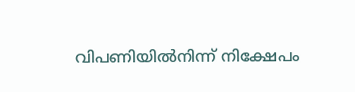വിപണിയിൽനിന്ന് നിക്ഷേപം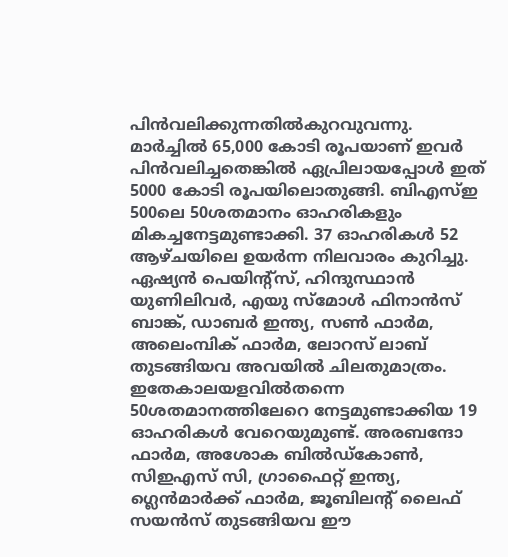പിൻവലിക്കുന്നതിൽകുറവുവന്നു. മാർച്ചിൽ 65,000 കോടി രൂപയാണ് ഇവർ പിൻവലിച്ചതെങ്കിൽ ഏപ്രിലായപ്പോൾ ഇത് 5000 കോടി രൂപയിലൊതുങ്ങി. ബിഎസ്ഇ 500ലെ 50ശതമാനം ഓഹരികളും മികച്ചനേട്ടമുണ്ടാക്കി. 37 ഓഹരികൾ 52 ആഴ്ചയിലെ ഉയർന്ന നിലവാരം കുറിച്ചു. ഏഷ്യൻ പെയിന്റ്സ്, ഹിന്ദുസ്ഥാൻ യുണിലിവർ, എയു സ്മോൾ ഫിനാൻസ് ബാങ്ക്, ഡാബർ ഇന്ത്യ, സൺ ഫാർമ, അലെംമ്പിക് ഫാർമ, ലോറസ് ലാബ് തുടങ്ങിയവ അവയിൽ ചിലതുമാത്രം. ഇതേകാലയളവിൽതന്നെ 50ശതമാനത്തിലേറെ നേട്ടമുണ്ടാക്കിയ 19 ഓഹരികൾ വേറെയുമുണ്ട്. അരബന്ദോ ഫാർമ, അശോക ബിൽഡ്കോൺ, സിഇഎസ് സി, ഗ്രാഫൈറ്റ് ഇന്ത്യ, ഗ്ലെൻമാർക്ക് ഫാർമ, ജൂബിലന്റ് ലൈഫ് സയൻസ് തുടങ്ങിയവ ഈ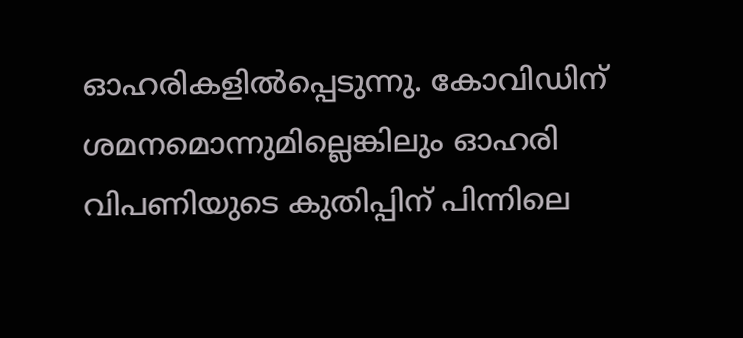ഓഹരികളിൽപ്പെടുന്നു. കോവിഡിന് ശമനമൊന്നുമില്ലെങ്കിലും ഓഹരി വിപണിയുടെ കുതിപ്പിന് പിന്നിലെ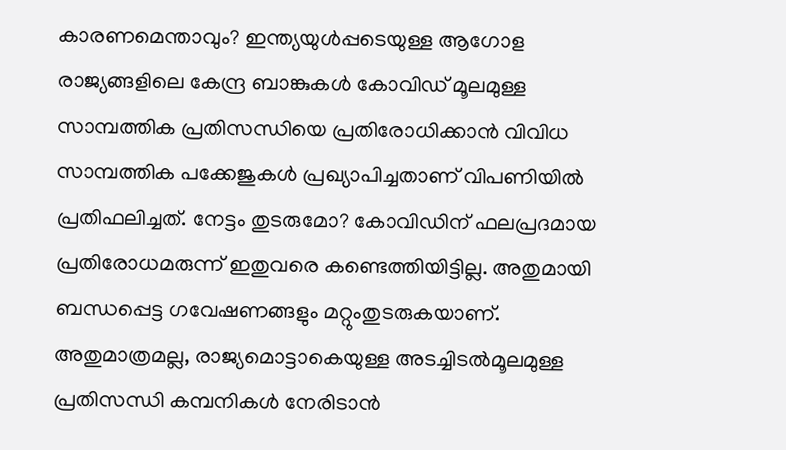കാരണമെന്താവും? ഇന്ത്യയുൾപ്പടെയുള്ള ആഗോള രാജ്യങ്ങളിലെ കേന്ദ്ര ബാങ്കുകൾ കോവിഡ് മൂലമുള്ള സാമ്പത്തിക പ്രതിസന്ധിയെ പ്രതിരോധിക്കാൻ വിവിധ സാമ്പത്തിക പക്കേജുകൾ പ്രഖ്യാപിച്ചതാണ് വിപണിയിൽ പ്രതിഫലിച്ചത്. നേട്ടം തുടരുമോ? കോവിഡിന് ഫലപ്രദമായ പ്രതിരോധമരുന്ന് ഇതുവരെ കണ്ടെത്തിയിട്ടില്ല. അതുമായി ബന്ധപ്പെട്ട ഗവേഷണങ്ങളും മറ്റുംതുടരുകയാണ്. അതുമാത്രമല്ല, രാജ്യമൊട്ടാകെയുള്ള അടച്ചിടൽമൂലമുള്ള പ്രതിസന്ധി കമ്പനികൾ നേരിടാൻ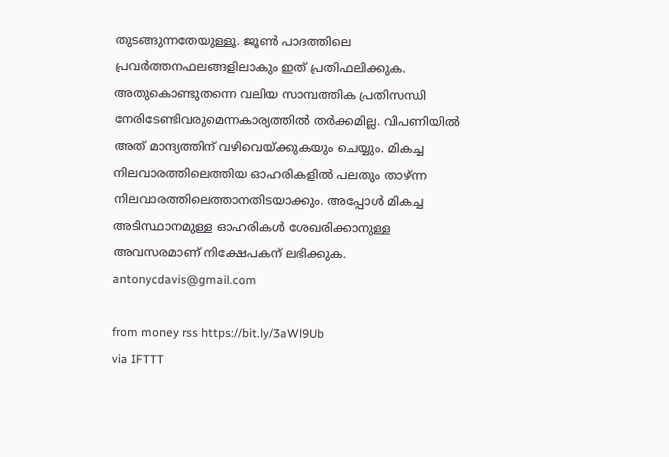തുടങ്ങുന്നതേയുള്ളൂ. ജൂൺ പാദത്തിലെ പ്രവർത്തനഫലങ്ങളിലാകും ഇത് പ്രതിഫലിക്കുക. അതുകൊണ്ടുതന്നെ വലിയ സാമ്പത്തിക പ്രതിസന്ധി നേരിടേണ്ടിവരുമെന്നകാര്യത്തിൽ തർക്കമില്ല. വിപണിയിൽ അത് മാന്ദ്യത്തിന് വഴിവെയ്ക്കുകയും ചെയ്യും. മികച്ച നിലവാരത്തിലെത്തിയ ഓഹരികളിൽ പലതും താഴ്ന്ന നിലവാരത്തിലെത്താനതിടയാക്കും. അപ്പോൾ മികച്ച അടിസ്ഥാനമുള്ള ഓഹരികൾ ശേഖരിക്കാനുള്ള അവസരമാണ് നിക്ഷേപകന് ലഭിക്കുക. antonycdavis@gmail.com

from money rss https://bit.ly/3aWl9Ub
via IFTTT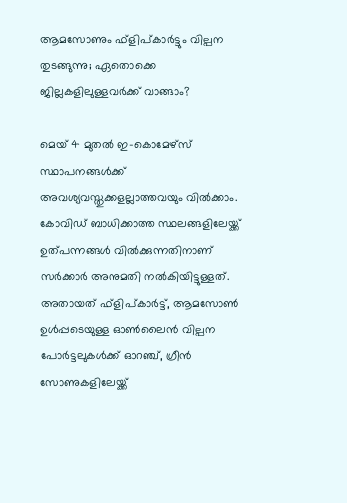ആമസോണും ഫ്‌ളിപ്കാര്‍ട്ടും വില്പന തുടങ്ങുന്നു; ഏതൊക്കെ ജില്ലകളിലുള്ളവര്‍ക്ക് വാങ്ങാം?

മെയ് 4 മുതൽ ഇ-കൊമേഴ്സ് സ്ഥാപനങ്ങൾക്ക് അവശ്യവസ്തുക്കളല്ലാത്തവയും വിൽക്കാം. കോവിഡ് ബാധിക്കാത്ത സ്ഥലങ്ങളിലേയ്ക്ക് ഉത്പന്നങ്ങൾ വിൽക്കുന്നതിനാണ് സർക്കാർ അനുമതി നൽകിയിട്ടുള്ളത്. അതായത് ഫ്ളിപ്കാർട്ട്, ആമസോൺ ഉൾപ്പടെയുള്ള ഓൺലൈൻ വില്പന പോർട്ടലുകൾക്ക് ഓറഞ്ച്, ഗ്രീൻ സോണുകളിലേയ്ക്ക്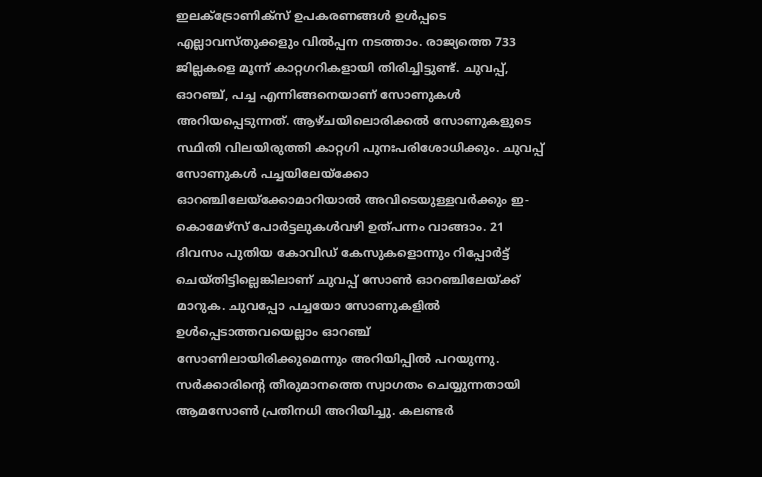ഇലക്ട്രോണിക്സ് ഉപകരണങ്ങൾ ഉൾപ്പടെ എല്ലാവസ്തുക്കളും വിൽപ്പന നടത്താം. രാജ്യത്തെ 733 ജില്ലകളെ മൂന്ന് കാറ്റഗറികളായി തിരിച്ചിട്ടുണ്ട്. ചുവപ്പ്, ഓറഞ്ച്, പച്ച എന്നിങ്ങനെയാണ് സോണുകൾ അറിയപ്പെടുന്നത്. ആഴ്ചയിലൊരിക്കൽ സോണുകളുടെ സ്ഥിതി വിലയിരുത്തി കാറ്റഗി പുനഃപരിശോധിക്കും. ചുവപ്പ് സോണുകൾ പച്ചയിലേയ്ക്കോ ഓറഞ്ചിലേയ്ക്കോമാറിയാൽ അവിടെയുള്ളവർക്കും ഇ-കൊമേഴ്സ് പോർട്ടലുകൾവഴി ഉത്പന്നം വാങ്ങാം. 21 ദിവസം പുതിയ കോവിഡ് കേസുകളൊന്നും റിപ്പോർട്ട് ചെയ്തിട്ടില്ലെങ്കിലാണ് ചുവപ്പ് സോൺ ഓറഞ്ചിലേയ്ക്ക് മാറുക. ചുവപ്പോ പച്ചയോ സോണുകളിൽ ഉൾപ്പെടാത്തവയെല്ലാം ഓറഞ്ച് സോണിലായിരിക്കുമെന്നും അറിയിപ്പിൽ പറയുന്നു. സർക്കാരിന്റെ തീരുമാനത്തെ സ്വാഗതം ചെയ്യുന്നതായി ആമസോൺ പ്രതിനധി അറിയിച്ചു. കലണ്ടർ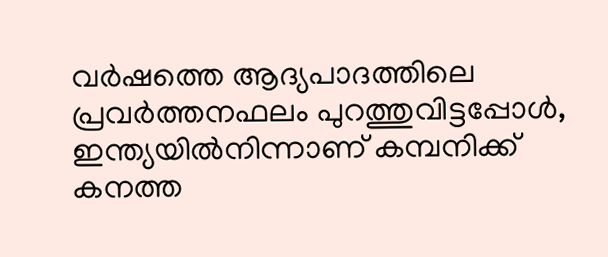വർഷത്തെ ആദ്യപാദത്തിലെ പ്രവർത്തനഫലം പുറത്തുവിട്ടപ്പോൾ, ഇന്ത്യയിൽനിന്നാണ് കമ്പനിക്ക് കനത്ത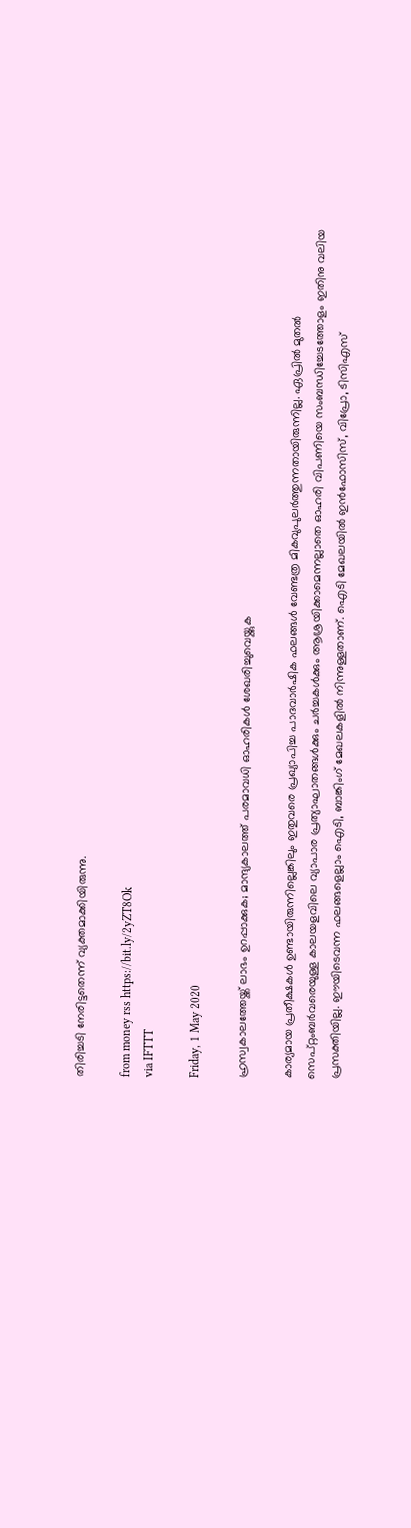തിരിച്ചടി നേരിട്ടതെന്ന് വ്യക്തമാക്കിയിരുന്നു.

from money rss https://bit.ly/2yZT8Ok
via IFTTT

Friday, 1 May 2020

ഹ്രസ്വകാലത്തേയ്ക്ക് ലാഭം ഉറപ്പാക്കുക; മാന്ദ്യകാലത്ത് പരമാവധി ഓഹരികള്‍ ശേഖരിച്ചുവെയ്ക്കുക

കാര്യമായ പ്രതീക്ഷകൾ ഉണ്ടായിരുന്നില്ലെങ്കിലും ഇതുവരെ പ്രഖ്യാപിച്ച പാദവാർഷിക ഫലങ്ങൾ വേണ്ടത്ര മികവുപുലർത്തുന്നതായിരുന്നില്ല. ഏപ്രിൽ മുതൽ സെപ്റ്റംബർവരെയുള്ള കാലയളവിലെ വ്യാപാര പ്രത്യാഘാതങ്ങൾക്കും ചർച്ചകൾക്കും ആശ്രയിക്കാമെന്നല്ലാതെ ഓഹരി വിപണിയെ സംബന്ധിച്ചേടത്തോളം ഇതിനു വലിയ പ്രസക്തിയില്ല. ഈയിടെവന്ന ഫലങ്ങളെല്ലാം ഐടി, ബാങ്കിംഗ് മേഖലകളിൽ നിന്നുള്ളതാണ്. ഐടി മേഖലയിൽ ഇൻഫോസിസ്, വിപ്രോ, ടിസിഎസ്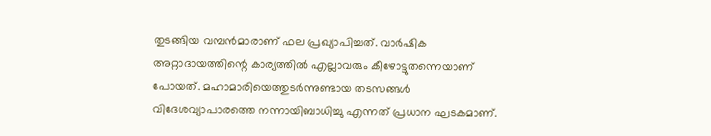തുടങ്ങിയ വമ്പൻമാരാണ് ഫല പ്രഖ്യാപിച്ചത്. വാർഷിക അറ്റാദായത്തിന്റെ കാര്യത്തിൽ എല്ലാവരും കീഴോട്ടുതന്നെയാണ് പോയത്. മഹാമാരിയെത്തുടർന്നുണ്ടായ തടസങ്ങൾ വിദേശവ്യാപാരത്തെ നന്നായിബാധിച്ചു എന്നത് പ്രധാന ഘടകമാണ്.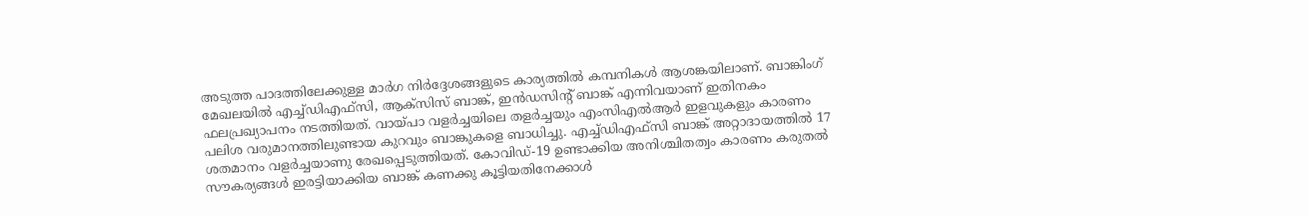അടുത്ത പാദത്തിലേക്കുള്ള മാർഗ നിർദ്ദേശങ്ങളുടെ കാര്യത്തിൽ കമ്പനികൾ ആശങ്കയിലാണ്. ബാങ്കിംഗ് മേഖലയിൽ എച്ച്ഡിഎഫ്സി, ആക്സിസ് ബാങ്ക്, ഇൻഡസിന്റ് ബാങ്ക് എന്നിവയാണ് ഇതിനകം ഫലപ്രഖ്യാപനം നടത്തിയത്. വായ്പാ വളർച്ചയിലെ തളർച്ചയും എംസിഎൽആർ ഇളവുകളും കാരണം പലിശ വരുമാനത്തിലുണ്ടായ കുറവും ബാങ്കുകളെ ബാധിച്ചു. എച്ച്ഡിഎഫ്സി ബാങ്ക് അറ്റാദായത്തിൽ 17 ശതമാനം വളർച്ചയാണു രേഖപ്പെടുത്തിയത്. കോവിഡ്-19 ഉണ്ടാക്കിയ അനിശ്ചിതത്വം കാരണം കരുതൽ സൗകര്യങ്ങൾ ഇരട്ടിയാക്കിയ ബാങ്ക് കണക്കു കൂട്ടിയതിനേക്കാൾ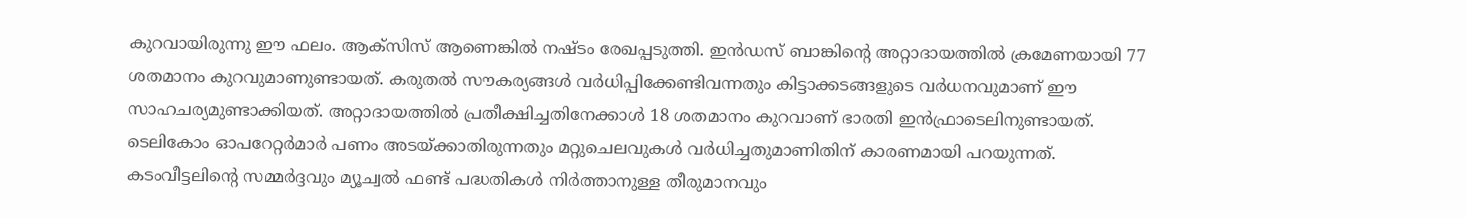കുറവായിരുന്നു ഈ ഫലം. ആക്സിസ് ആണെങ്കിൽ നഷ്ടം രേഖപ്പടുത്തി. ഇൻഡസ് ബാങ്കിന്റെ അറ്റാദായത്തിൽ ക്രമേണയായി 77 ശതമാനം കുറവുമാണുണ്ടായത്. കരുതൽ സൗകര്യങ്ങൾ വർധിപ്പിക്കേണ്ടിവന്നതും കിട്ടാക്കടങ്ങളുടെ വർധനവുമാണ് ഈ സാഹചര്യമുണ്ടാക്കിയത്. അറ്റാദായത്തിൽ പ്രതീക്ഷിച്ചതിനേക്കാൾ 18 ശതമാനം കുറവാണ് ഭാരതി ഇൻഫ്രാടെലിനുണ്ടായത്. ടെലികോം ഓപറേറ്റർമാർ പണം അടയ്ക്കാതിരുന്നതും മറ്റുചെലവുകൾ വർധിച്ചതുമാണിതിന് കാരണമായി പറയുന്നത്. കടംവീട്ടലിന്റെ സമ്മർദ്ദവും മ്യൂച്വൽ ഫണ്ട് പദ്ധതികൾ നിർത്താനുള്ള തീരുമാനവും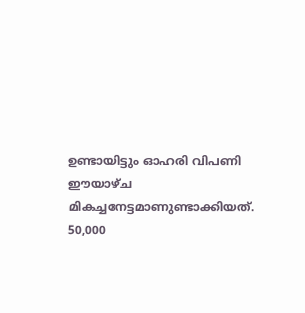ഉണ്ടായിട്ടും ഓഹരി വിപണി ഈയാഴ്ച മികച്ചനേട്ടമാണുണ്ടാക്കിയത്. 50,000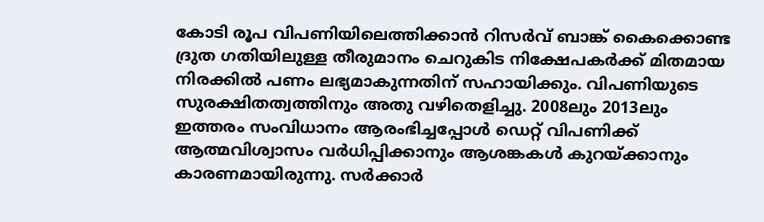കോടി രൂപ വിപണിയിലെത്തിക്കാൻ റിസർവ് ബാങ്ക് കൈക്കൊണ്ട ദ്രുത ഗതിയിലുള്ള തീരുമാനം ചെറുകിട നിക്ഷേപകർക്ക് മിതമായ നിരക്കിൽ പണം ലഭ്യമാകുന്നതിന് സഹായിക്കും. വിപണിയുടെ സുരക്ഷിതത്വത്തിനും അതു വഴിതെളിച്ചു. 2008ലും 2013ലും ഇത്തരം സംവിധാനം ആരംഭിച്ചപ്പോൾ ഡെറ്റ് വിപണിക്ക് ആത്മവിശ്വാസം വർധിപ്പിക്കാനും ആശങ്കകൾ കുറയ്ക്കാനും കാരണമായിരുന്നു. സർക്കാർ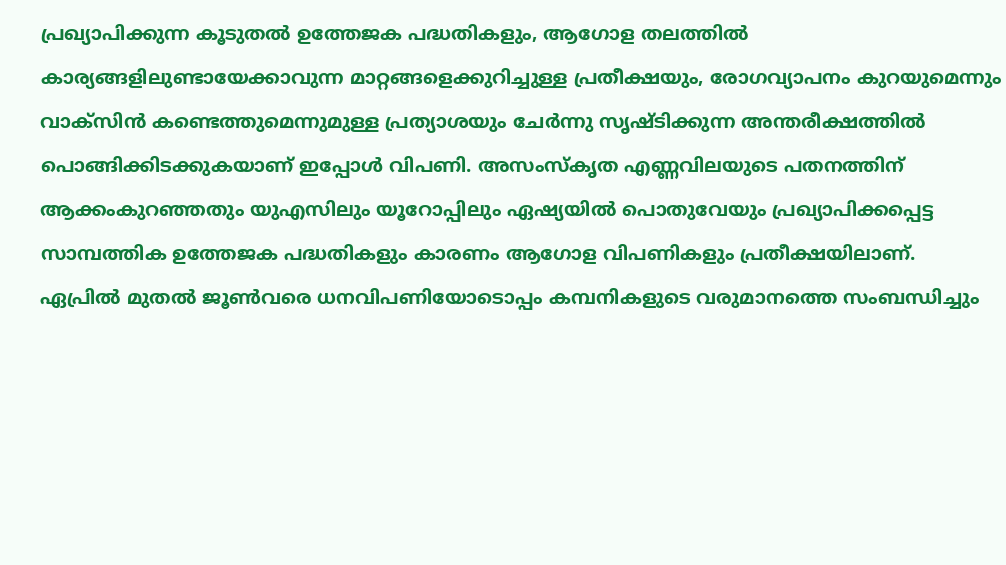പ്രഖ്യാപിക്കുന്ന കൂടുതൽ ഉത്തേജക പദ്ധതികളും, ആഗോള തലത്തിൽ കാര്യങ്ങളിലുണ്ടായേക്കാവുന്ന മാറ്റങ്ങളെക്കുറിച്ചുള്ള പ്രതീക്ഷയും, രോഗവ്യാപനം കുറയുമെന്നും വാക്സിൻ കണ്ടെത്തുമെന്നുമുള്ള പ്രത്യാശയും ചേർന്നു സൃഷ്ടിക്കുന്ന അന്തരീക്ഷത്തിൽ പൊങ്ങിക്കിടക്കുകയാണ് ഇപ്പോൾ വിപണി. അസംസ്കൃത എണ്ണവിലയുടെ പതനത്തിന് ആക്കംകുറഞ്ഞതും യുഎസിലും യൂറോപ്പിലും ഏഷ്യയിൽ പൊതുവേയും പ്രഖ്യാപിക്കപ്പെട്ട സാമ്പത്തിക ഉത്തേജക പദ്ധതികളും കാരണം ആഗോള വിപണികളും പ്രതീക്ഷയിലാണ്. ഏപ്രിൽ മുതൽ ജൂൺവരെ ധനവിപണിയോടൊപ്പം കമ്പനികളുടെ വരുമാനത്തെ സംബന്ധിച്ചും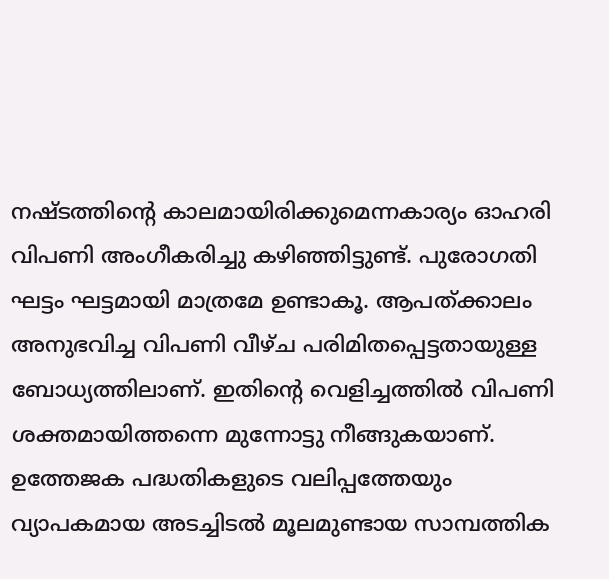നഷ്ടത്തിന്റെ കാലമായിരിക്കുമെന്നകാര്യം ഓഹരി വിപണി അംഗീകരിച്ചു കഴിഞ്ഞിട്ടുണ്ട്. പുരോഗതി ഘട്ടം ഘട്ടമായി മാത്രമേ ഉണ്ടാകൂ. ആപത്ക്കാലം അനുഭവിച്ച വിപണി വീഴ്ച പരിമിതപ്പെട്ടതായുള്ള ബോധ്യത്തിലാണ്. ഇതിന്റെ വെളിച്ചത്തിൽ വിപണി ശക്തമായിത്തന്നെ മുന്നോട്ടു നീങ്ങുകയാണ്. ഉത്തേജക പദ്ധതികളുടെ വലിപ്പത്തേയും വ്യാപകമായ അടച്ചിടൽ മൂലമുണ്ടായ സാമ്പത്തിക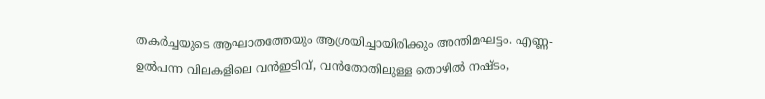തകർച്ചയുടെ ആഘാതത്തേയും ആശ്രയിച്ചായിരിക്കും അന്തിമഘട്ടം. എണ്ണ-ഉൽപന്ന വിലകളിലെ വൻഇടിവ്, വൻതോതിലുള്ള തൊഴിൽ നഷ്ടം,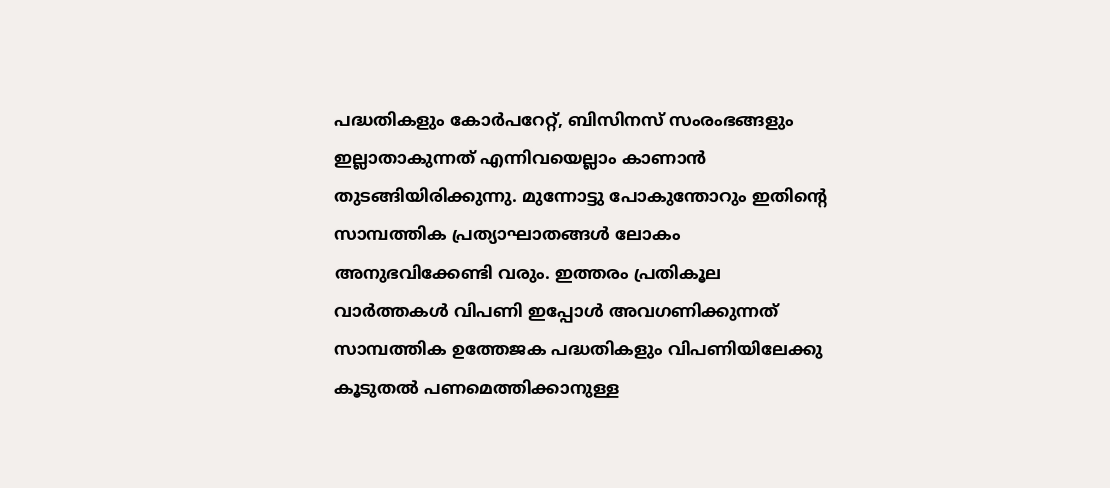പദ്ധതികളും കോർപറേറ്റ്, ബിസിനസ് സംരംഭങ്ങളും ഇല്ലാതാകുന്നത് എന്നിവയെല്ലാം കാണാൻ തുടങ്ങിയിരിക്കുന്നു. മുന്നോട്ടു പോകുന്തോറും ഇതിന്റെ സാമ്പത്തിക പ്രത്യാഘാതങ്ങൾ ലോകം അനുഭവിക്കേണ്ടി വരും. ഇത്തരം പ്രതികൂല വാർത്തകൾ വിപണി ഇപ്പോൾ അവഗണിക്കുന്നത് സാമ്പത്തിക ഉത്തേജക പദ്ധതികളും വിപണിയിലേക്കു കൂടുതൽ പണമെത്തിക്കാനുള്ള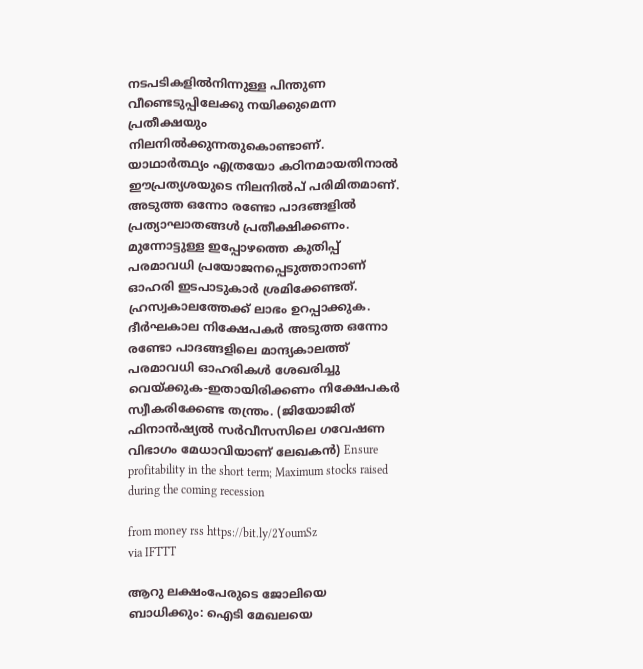നടപടികളിൽനിന്നുള്ള പിന്തുണ വീണ്ടെടുപ്പിലേക്കു നയിക്കുമെന്ന പ്രതീക്ഷയും നിലനിൽക്കുന്നതുകൊണ്ടാണ്. യാഥാർത്ഥ്യം എത്രയോ കഠിനമായതിനാൽ ഈപ്രത്യശയുടെ നിലനിൽപ് പരിമിതമാണ്. അടുത്ത ഒന്നോ രണ്ടോ പാദങ്ങളിൽ പ്രത്യാഘാതങ്ങൾ പ്രതീക്ഷിക്കണം. മുന്നോട്ടുള്ള ഇപ്പോഴത്തെ കുതിപ്പ് പരമാവധി പ്രയോജനപ്പെടുത്താനാണ് ഓഹരി ഇടപാടുകാർ ശ്രമിക്കേണ്ടത്. ഹ്രസ്വകാലത്തേക്ക് ലാഭം ഉറപ്പാക്കുക. ദീർഘകാല നിക്ഷേപകർ അടുത്ത ഒന്നോ രണ്ടോ പാദങ്ങളിലെ മാന്ദ്യകാലത്ത് പരമാവധി ഓഹരികൾ ശേഖരിച്ചു വെയ്ക്കുക-ഇതായിരിക്കണം നിക്ഷേപകർ സ്വീകരിക്കേണ്ട തന്ത്രം. (ജിയോജിത് ഫിനാൻഷ്യൽ സർവീസസിലെ ഗവേഷണ വിഭാഗം മേധാവിയാണ് ലേഖകൻ) Ensure profitability in the short term; Maximum stocks raised during the coming recession

from money rss https://bit.ly/2YoumSz
via IFTTT

ആറു ലക്ഷംപേരുടെ ജോലിയെ ബാധിക്കും: ഐടി മേഖലയെ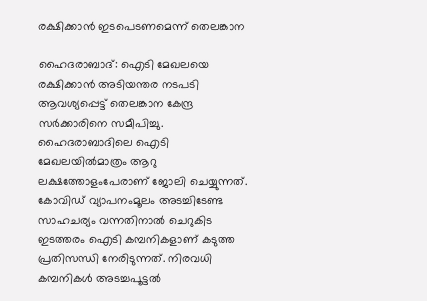രക്ഷിക്കാന്‍ ഇടപെടണമെന്ന് തെലങ്കാന

ഹൈദരാബാദ്: ഐടി മേഖലയെ രക്ഷിക്കാൻ അടിയന്തര നടപടി ആവശ്യപ്പെട്ട് തെലങ്കാന കേന്ദ്ര സർക്കാരിനെ സമീപിച്ചു. ഹൈദരാബാദിലെ ഐടി മേഖലയിൽമാത്രം ആറു ലക്ഷത്തോളംപേരാണ് ജോലി ചെയ്യുന്നത്. കോവിഡ് വ്യാപനംമൂലം അടച്ചിടേണ്ട സാഹചര്യം വന്നതിനാൽ ചെറുകിട ഇടത്തരം ഐടി കമ്പനികളാണ് കടുത്ത പ്രതിസന്ധി നേരിടുന്നത്. നിരവധി കമ്പനികൾ അടച്ചപൂട്ടൽ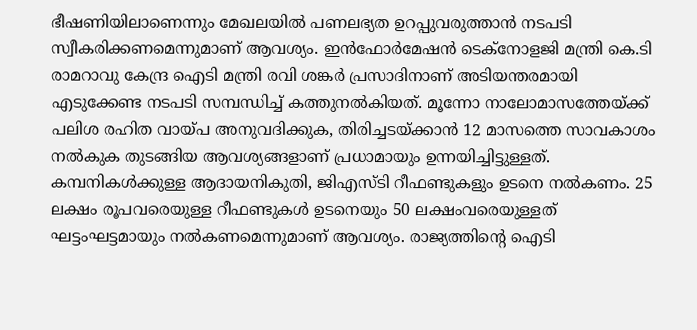ഭീഷണിയിലാണെന്നും മേഖലയിൽ പണലഭ്യത ഉറപ്പുവരുത്താൻ നടപടി സ്വീകരിക്കണമെന്നുമാണ് ആവശ്യം. ഇൻഫോർമേഷൻ ടെക്നോളജി മന്ത്രി കെ.ടി രാമറാവു കേന്ദ്ര ഐടി മന്ത്രി രവി ശങ്കർ പ്രസാദിനാണ് അടിയന്തരമായി എടുക്കേണ്ട നടപടി സമ്പന്ധിച്ച് കത്തുനൽകിയത്. മൂന്നോ നാലോമാസത്തേയ്ക്ക് പലിശ രഹിത വായ്പ അനുവദിക്കുക, തിരിച്ചടയ്ക്കാൻ 12 മാസത്തെ സാവകാശം നൽകുക തുടങ്ങിയ ആവശ്യങ്ങളാണ് പ്രധാമായും ഉന്നയിച്ചിട്ടുള്ളത്. കമ്പനികൾക്കുള്ള ആദായനികുതി, ജിഎസ്ടി റീഫണ്ടുകളും ഉടനെ നൽകണം. 25 ലക്ഷം രൂപവരെയുള്ള റീഫണ്ടുകൾ ഉടനെയും 50 ലക്ഷംവരെയുള്ളത് ഘട്ടംഘട്ടമായും നൽകണമെന്നുമാണ് ആവശ്യം. രാജ്യത്തിന്റെ ഐടി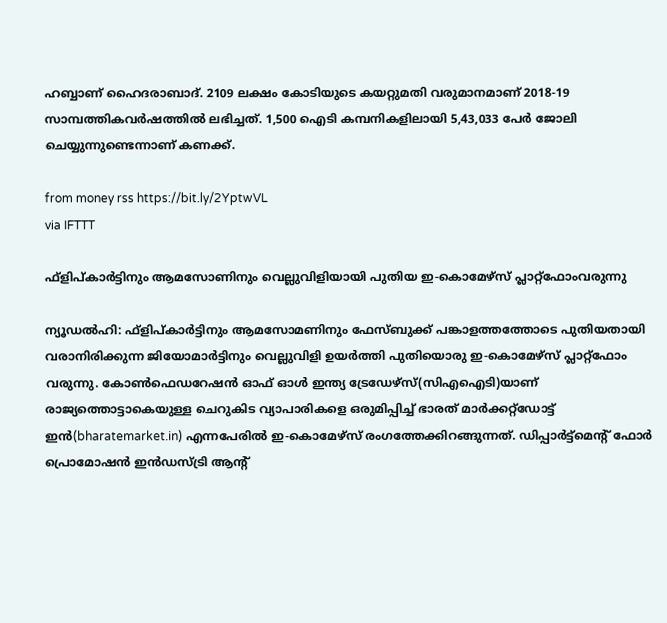ഹബ്ബാണ് ഹൈദരാബാദ്. 2109 ലക്ഷം കോടിയുടെ കയറ്റുമതി വരുമാനമാണ് 2018-19 സാമ്പത്തികവർഷത്തിൽ ലഭിച്ചത്. 1,500 ഐടി കമ്പനികളിലായി 5,43,033 പേർ ജോലി ചെയ്യുന്നുണ്ടെന്നാണ് കണക്ക്.

from money rss https://bit.ly/2YptwVL
via IFTTT

ഫ്‌ളിപ്കാര്‍ട്ടിനും ആമസോണിനും വെല്ലുവിളിയായി പുതിയ ഇ-കൊമേഴ്‌സ് പ്ലാറ്റ്‌ഫോംവരുന്നു

ന്യൂഡൽഹി: ഫ്ളിപ്കാർട്ടിനും ആമസോമണിനും ഫേസ്ബുക്ക് പങ്കാളത്തത്തോടെ പുതിയതായി വരാനിരിക്കുന്ന ജിയോമാർട്ടിനും വെല്ലുവിളി ഉയർത്തി പുതിയൊരു ഇ-കൊമേഴ്സ് പ്ലാറ്റ്ഫോം വരുന്നു. കോൺഫെഡറേഷൻ ഓഫ് ഓൾ ഇന്ത്യ ട്രേഡേഴ്സ്(സിഎഐടി)യാണ് രാജ്യത്തൊട്ടാകെയുള്ള ചെറുകിട വ്യാപാരികളെ ഒരുമിപ്പിച്ച് ഭാരത് മാർക്കറ്റ്ഡോട്ട് ഇൻ(bharatemarket.in) എന്നപേരിൽ ഇ-കൊമേഴ്സ് രംഗത്തേക്കിറങ്ങുന്നത്. ഡിപ്പാർട്ട്മെന്റ് ഫോർ പ്രൊമോഷൻ ഇൻഡസ്ട്രി ആന്റ്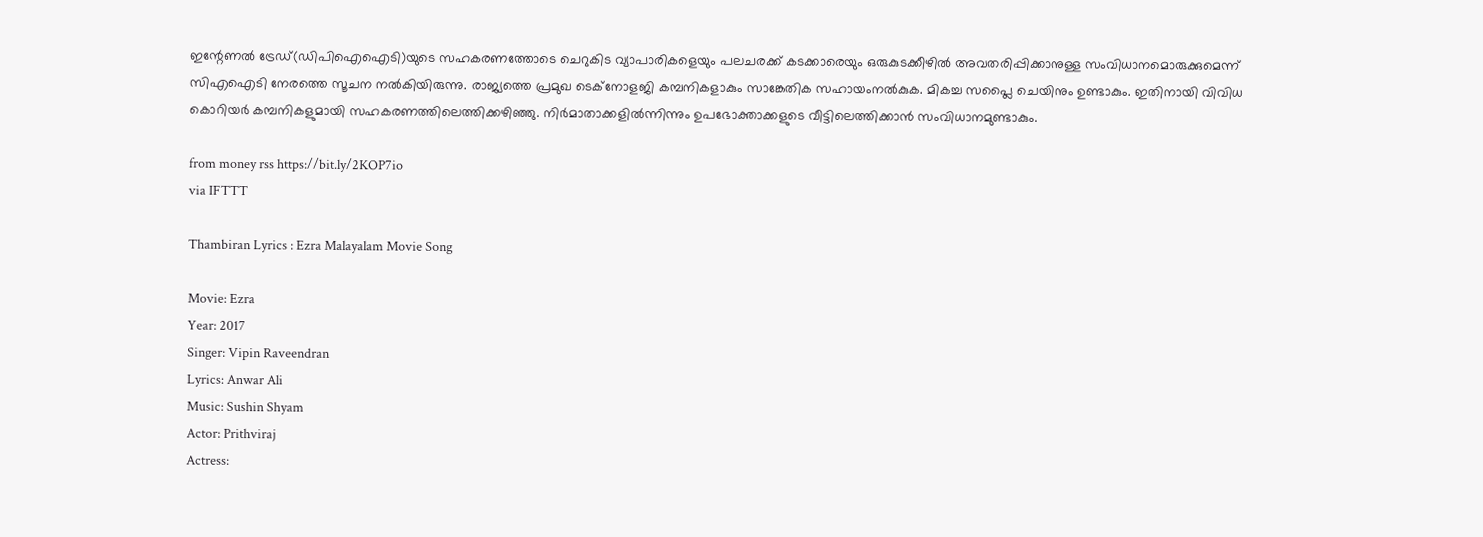ഇന്റേണൽ ട്രേഡ്(ഡിപിഐഐടി)യുടെ സഹകരണത്തോടെ ചെറുകിട വ്യാപാരികളെയും പലചരക്ക് കടക്കാരെയും ഒരുകുടക്കീഴിൽ അവതരിപ്പിക്കാനുള്ള സംവിധാനമൊരുക്കുമെന്ന് സിഎഐടി നേരത്തെ സൂചന നൽകിയിരുന്നു. രാജ്യത്തെ പ്രമുഖ ടെക്നോളജി കമ്പനികളാകും സാങ്കേതിക സഹായംനൽകുക. മികച്ച സപ്ലൈ ചെയിനും ഉണ്ടാകും. ഇതിനായി വിവിധ കൊറിയർ കമ്പനികളുമായി സഹകരണത്തിലെത്തിക്കഴിഞ്ഞു. നിർമാതാക്കളിൽന്നിന്നും ഉപഭോക്താക്കളുടെ വീട്ടിലെത്തിക്കാൻ സംവിധാനമുണ്ടാകും.

from money rss https://bit.ly/2KOP7io
via IFTTT

Thambiran Lyrics : Ezra Malayalam Movie Song

Movie: Ezra
Year: 2017
Singer: Vipin Raveendran
Lyrics: Anwar Ali
Music: Sushin Shyam
Actor: Prithviraj
Actress: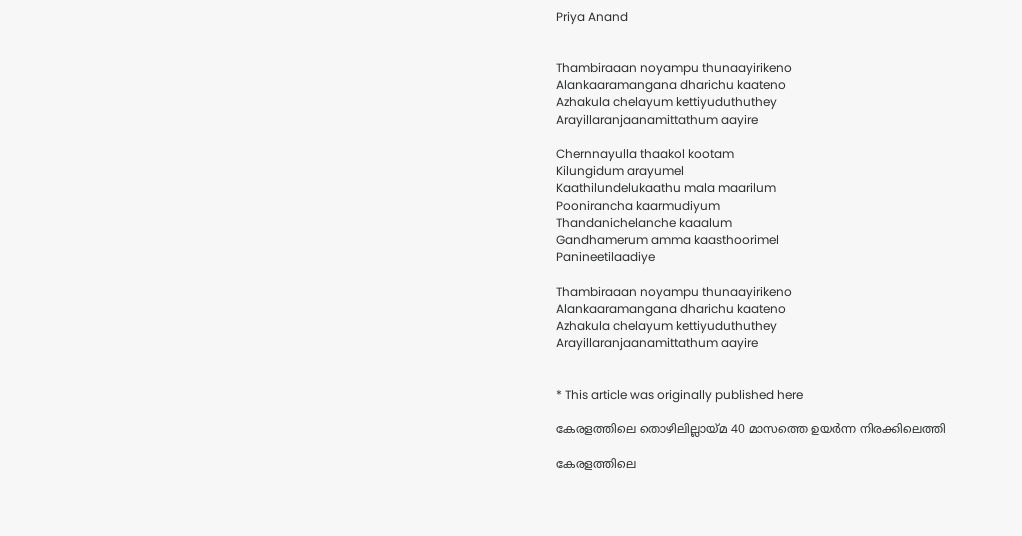Priya Anand


Thambiraaan noyampu thunaayirikeno
Alankaaramangana dharichu kaateno
Azhakula chelayum kettiyuduthuthey
Arayillaranjaanamittathum aayire

Chernnayulla thaakol kootam
Kilungidum arayumel
Kaathilundelukaathu mala maarilum
Poonirancha kaarmudiyum
Thandanichelanche kaaalum
Gandhamerum amma kaasthoorimel
Panineetilaadiye

Thambiraaan noyampu thunaayirikeno
Alankaaramangana dharichu kaateno
Azhakula chelayum kettiyuduthuthey
Arayillaranjaanamittathum aayire


* This article was originally published here

കേരളത്തിലെ തൊഴിലില്ലായ്മ 40 മാസത്തെ ഉയര്‍ന്ന നിരക്കിലെത്തി

കേരളത്തിലെ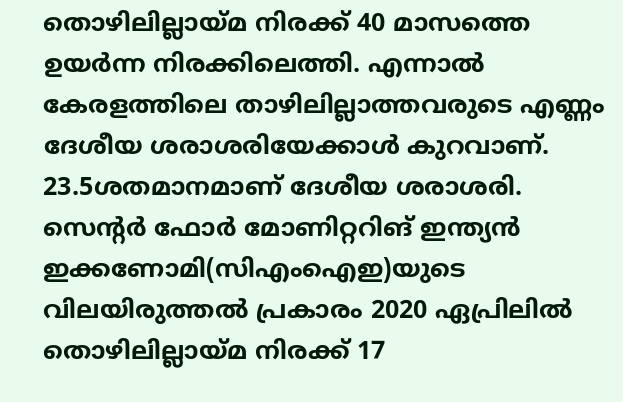തൊഴിലില്ലായ്മ നിരക്ക് 40 മാസത്തെ ഉയർന്ന നിരക്കിലെത്തി. എന്നാൽ കേരളത്തിലെ താഴിലില്ലാത്തവരുടെ എണ്ണം ദേശീയ ശരാശരിയേക്കാൾ കുറവാണ്. 23.5ശതമാനമാണ് ദേശീയ ശരാശരി. സെന്റർ ഫോർ മോണിറ്ററിങ് ഇന്ത്യൻ ഇക്കണോമി(സിഎംഐഇ)യുടെ വിലയിരുത്തൽ പ്രകാരം 2020 ഏപ്രിലിൽ തൊഴിലില്ലായ്മ നിരക്ക് 17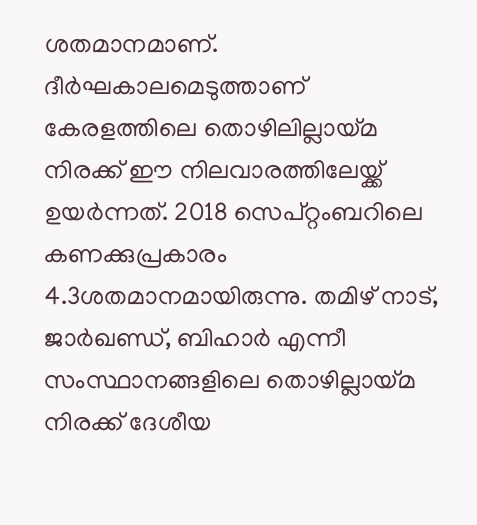ശതമാനമാണ്. ദീർഘകാലമെടുത്താണ് കേരളത്തിലെ തൊഴിലില്ലായ്മ നിരക്ക് ഈ നിലവാരത്തിലേയ്ക്ക് ഉയർന്നത്. 2018 സെപ്റ്റംബറിലെ കണക്കുപ്രകാരം 4.3ശതമാനമായിരുന്നു. തമിഴ് നാട്, ജാർഖണ്ഡ്, ബിഹാർ എന്നീ സംസ്ഥാനങ്ങളിലെ തൊഴില്ലായ്മ നിരക്ക് ദേശീയ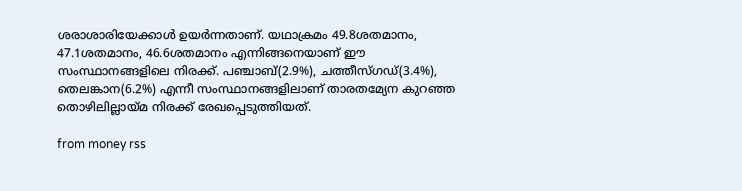ശരാശാരിയേക്കാൾ ഉയർന്നതാണ്. യഥാക്രമം 49.8ശതമാനം, 47.1ശതമാനം, 46.6ശതമാനം എന്നിങ്ങനെയാണ് ഈ സംസ്ഥാനങ്ങളിലെ നിരക്ക്. പഞ്ചാബ്(2.9%), ചത്തീസ്ഗഡ്(3.4%), തെലങ്കാന(6.2%) എന്നീ സംസ്ഥാനങ്ങളിലാണ് താരതമ്യേന കുറഞ്ഞ തൊഴിലില്ലായ്മ നിരക്ക് രേഖപ്പെടുത്തിയത്.

from money rss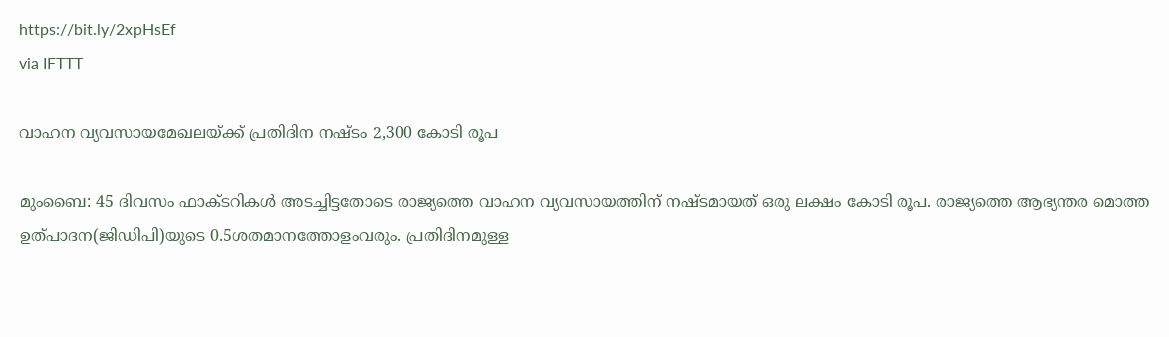https://bit.ly/2xpHsEf
via IFTTT

വാഹന വ്യവസായമേഖലയ്ക്ക് പ്രതിദിന നഷ്ടം 2,300 കോടി രൂപ

മുംബൈ: 45 ദിവസം ഫാക്ടറികൾ അടച്ചിട്ടതോടെ രാജ്യത്തെ വാഹന വ്യവസായത്തിന് നഷ്ടമായത് ഒരു ലക്ഷം കോടി രൂപ. രാജ്യത്തെ ആഭ്യന്തര മൊത്ത ഉത്പാദന(ജിഡിപി)യുടെ 0.5ശതമാനത്തോളംവരും. പ്രതിദിനമുള്ള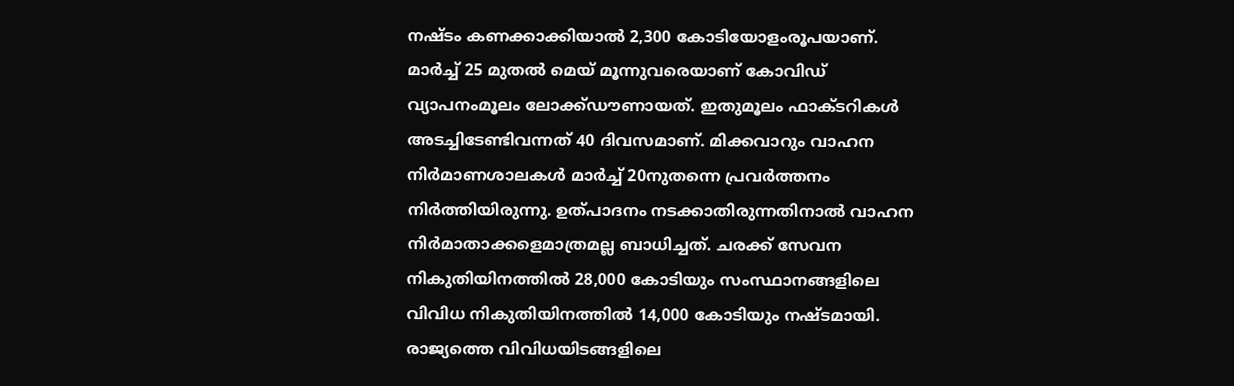നഷ്ടം കണക്കാക്കിയാൽ 2,300 കോടിയോളംരൂപയാണ്. മാർച്ച് 25 മുതൽ മെയ് മൂന്നുവരെയാണ് കോവിഡ് വ്യാപനംമൂലം ലോക്ക്ഡൗണായത്. ഇതുമൂലം ഫാക്ടറികൾ അടച്ചിടേണ്ടിവന്നത് 40 ദിവസമാണ്. മിക്കവാറും വാഹന നിർമാണശാലകൾ മാർച്ച് 20നുതന്നെ പ്രവർത്തനം നിർത്തിയിരുന്നു. ഉത്പാദനം നടക്കാതിരുന്നതിനാൽ വാഹന നിർമാതാക്കളെമാത്രമല്ല ബാധിച്ചത്. ചരക്ക് സേവന നികുതിയിനത്തിൽ 28,000 കോടിയും സംസ്ഥാനങ്ങളിലെ വിവിധ നികുതിയിനത്തിൽ 14,000 കോടിയും നഷ്ടമായി. രാജ്യത്തെ വിവിധയിടങ്ങളിലെ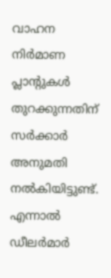വാഹന നിർമാണ പ്ലാന്റുകൾ തുറക്കുന്നതിന് സർക്കാർ അനുമതി നൽകിയിട്ടുണ്ട്. എന്നാൽ ഡീലർമാർ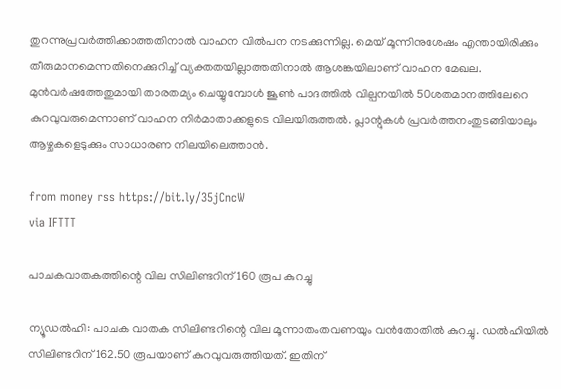തുറന്നുപ്രവർത്തിക്കാത്തതിനാൽ വാഹന വിൽപന നടക്കുന്നില്ല. മെയ് മൂന്നിനുശേഷം എന്തായിരിക്കും തീരുമാനമെന്നതിനെക്കുറിച്ച് വ്യക്തതയില്ലാത്തതിനാൽ ആശങ്കയിലാണ് വാഹന മേഖല. മുൻവർഷത്തേതുമായി താരതമ്യം ചെയ്യുമ്പോൾ ജൂൺ പാദത്തിൽ വില്പനയിൽ 50ശതമാനത്തിലേറെ കുറവുവരുമെന്നാണ് വാഹന നിർമാതാക്കളുടെ വിലയിരുത്തൽ. പ്ലാന്റുകൾ പ്രവർത്തനംതുടങ്ങിയാലും ആഴ്ചകളെടുക്കും സാധാരണ നിലയിലെത്താൻ.

from money rss https://bit.ly/35jCncW
via IFTTT

പാചകവാതകത്തിന്റെ വില സിലിണ്ടറിന് 160 രൂപ കുറച്ചു

ന്യൂഡൽഹി: പാചക വാതക സിലിണ്ടറിന്റെ വില മൂന്നാതംതവണയും വൻതോതിൽ കുറച്ചു. ഡൽഹിയിൽ സിലിണ്ടറിന് 162.50 രൂപയാണ് കുറവുവരുത്തിയത്. ഇതിന്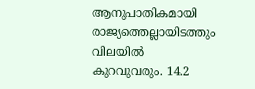ആനുപാതികമായി രാജ്യത്തെല്ലായിടത്തും വിലയിൽ കുറവുവരും. 14.2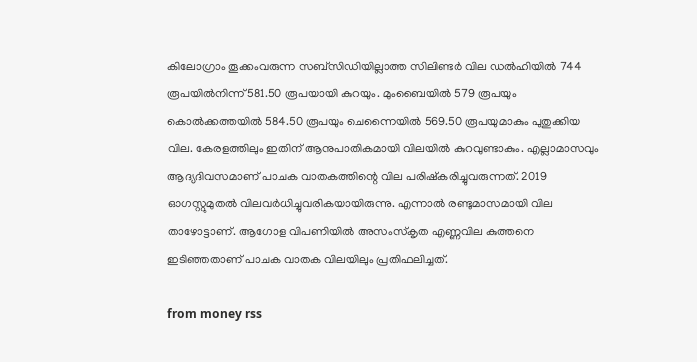കിലോഗ്രാം തൂക്കംവരുന്ന സബ്സിഡിയില്ലാത്ത സിലിണ്ടർ വില ഡൽഹിയിൽ 744 രൂപയിൽനിന്ന് 581.50 രൂപയായി കുറയും. മുംബൈയിൽ 579 രൂപയും കൊൽക്കത്തയിൽ 584.50 രൂപയും ചെന്നൈയിൽ 569.50 രൂപയുമാകും പുതുക്കിയ വില. കേരളത്തിലും ഇതിന് ആനുപാതികമായി വിലയിൽ കുറവുണ്ടാകും. എല്ലാമാസവും ആദ്യദിവസമാണ് പാചക വാതകത്തിന്റെ വില പരിഷ്കരിച്ചുവരുന്നത്. 2019 ഓഗസ്റ്റുമുതൽ വിലവർധിച്ചുവരികയായിരുന്നു. എന്നാൽ രണ്ടുമാസമായി വില താഴോട്ടാണ്. ആഗോള വിപണിയിൽ അസംസ്കൃത എണ്ണവില കുത്തനെ ഇടിഞ്ഞതാണ് പാചക വാതക വിലയിലും പ്രതിഫലിച്ചത്.

from money rss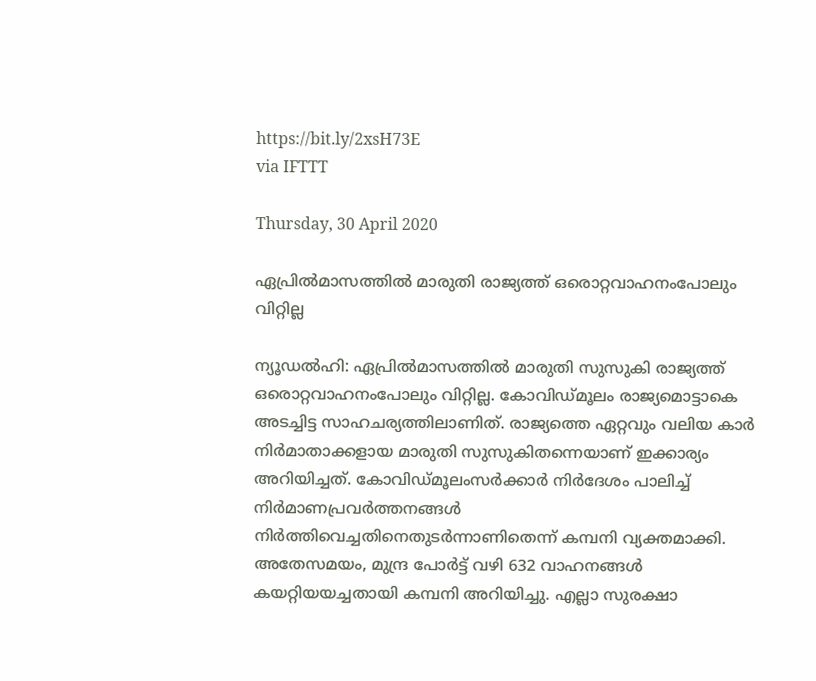https://bit.ly/2xsH73E
via IFTTT

Thursday, 30 April 2020

ഏപ്രില്‍മാസത്തില്‍ മാരുതി രാജ്യത്ത് ഒരൊറ്റവാഹനംപോലും വിറ്റില്ല

ന്യൂഡൽഹി: ഏപ്രിൽമാസത്തിൽ മാരുതി സുസുകി രാജ്യത്ത് ഒരൊറ്റവാഹനംപോലും വിറ്റില്ല. കോവിഡ്മൂലം രാജ്യമൊട്ടാകെ അടച്ചിട്ട സാഹചര്യത്തിലാണിത്. രാജ്യത്തെ ഏറ്റവും വലിയ കാർ നിർമാതാക്കളായ മാരുതി സുസുകിതന്നെയാണ് ഇക്കാര്യം അറിയിച്ചത്. കോവിഡ്മൂലംസർക്കാർ നിർദേശം പാലിച്ച് നിർമാണപ്രവർത്തനങ്ങൾ നിർത്തിവെച്ചതിനെതുടർന്നാണിതെന്ന് കമ്പനി വ്യക്തമാക്കി. അതേസമയം, മുന്ദ്ര പോർട്ട് വഴി 632 വാഹനങ്ങൾ കയറ്റിയയച്ചതായി കമ്പനി അറിയിച്ചു. എല്ലാ സുരക്ഷാ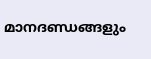മാനദണ്ഡങ്ങളും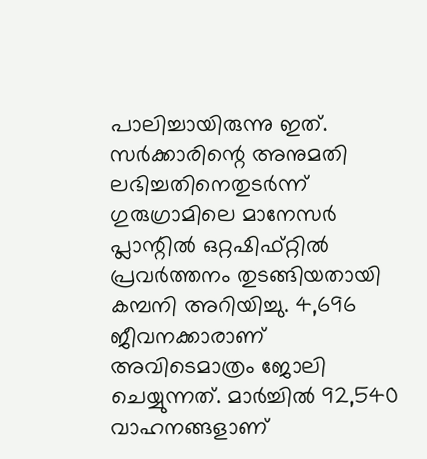പാലിച്ചായിരുന്നു ഇത്. സർക്കാരിന്റെ അനുമതി ലഭിച്ചതിനെതുടർന്ന് ഗുരുഗ്രാമിലെ മാനേസർ പ്ലാന്റിൽ ഒറ്റഷിഫ്റ്റിൽ പ്രവർത്തനം തുടങ്ങിയതായി കമ്പനി അറിയിച്ചു. 4,696 ജീവനക്കാരാണ് അവിടെമാത്രം ജോലി ചെയ്യുന്നത്. മാർച്ചിൽ 92,540 വാഹനങ്ങളാണ്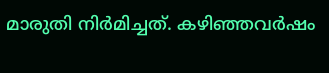മാരുതി നിർമിച്ചത്. കഴിഞ്ഞവർഷം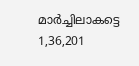മാർച്ചിലാകട്ടെ 1,36,201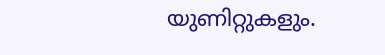യുണിറ്റുകളും.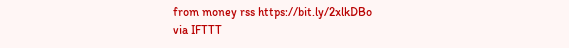from money rss https://bit.ly/2xlkDBo
via IFTTT